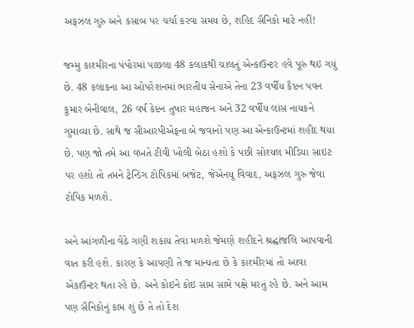અફઝલ ગુરુ અને કસાબ પર ચર્ચા કરવા સમય છે, શહિદ સૈનિકો માટે નહીં!

જમ્મુ કાશ્મીરના પંપોરમાં પાછલા 48 કલાકથી ચાલતું એન્કાઉન્ટર હવે પૂરું થઇ ગયું છે. 48 કલાકના આ ઓપરેશનમાં ભારતીય સેનાએ તેના 23 વર્ષીય કૈપ્ટન પવન કુમાર બેનીવાલ, 26 વર્ષ કેપ્ટન તુષાર મહાજન અને 32 વર્ષીય લાંસ નાયકને ગુમાવ્યા છે. સાથે જ સીઆરપીએફના બે જવાનો પણ આ એન્કાઉન્ટમાં શહીદ થયા છે. પણ જો તમે આ વખતે ટીવી ખોલી બેઠા હશો કે પછી સોશ્યલ મીડિયા સાઇટ પર હશો તો તમને ટ્રેન્ડિંગ ટોપિકમાં બજેટ, જેએનયૂ વિવાદ, અફઝલ ગુરુ જેવા ટોપિક મળશે.

અને આંગળીના વેઠે ગણી શકાય તેવા મળશે જેમણે શહીદને શ્રદ્ઘાંજલિ આપવાની વાત કરી હશે. કારણ કે આપણી તે જ માન્યતા છે કે કાશ્મીરમાં તો આવા એકાઉન્ટર થતા રહે છે. અને કોઇને કોઇ સામ સામે પક્ષે મરતું રહે છે. અને આમ પણ સૈનિકોનું કામ શું છે તે તો દેશ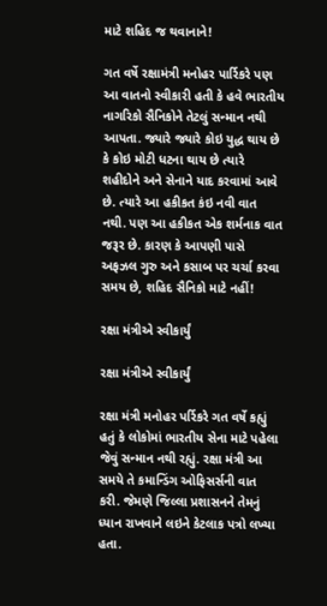માટે શહિદ જ થવાનાને!

ગત વર્ષે રક્ષામંત્રી મનોહર પાર્રિકરે પણ આ વાતનો સ્વીકારી હતી કે હવે ભારતીય નાગરિકો સૈનિકોને તેટલું સન્માન નથી આપતા. જ્યારે જ્યારે કોઇ યુદ્ધ થાય છે કે કોઇ મોટી ધટના થાય છે ત્યારે શહીદોને અને સેનાને યાદ કરવામાં આવે છે. ત્યારે આ હકીકત કંઇ નવી વાત નથી. પણ આ હકીકત એક શર્મનાક વાત જરૂર છે. કારણ કે આપણી પાસે અફઝલ ગુરુ અને કસાબ પર ચર્ચા કરવા સમય છે, શહિદ સૈનિકો માટે નહીં!

રક્ષા મંત્રીએ સ્વીકાર્યું

રક્ષા મંત્રીએ સ્વીકાર્યું

રક્ષા મંત્રી મનોહર પર્રિકરે ગત વર્ષે કહ્યું હતું કે લોકોમાં ભારતીય સેના માટે પહેલા જેવું સન્માન નથી રહ્યું. રક્ષા મંત્રી આ સમયે તે કમાન્ડિંગ ઓફિસર્સની વાત કરી. જેમણે જિલ્લા પ્રશાસનને તેમનું ધ્યાન રાખવાને લઇને કેટલાક પત્રો લખ્યા હતા.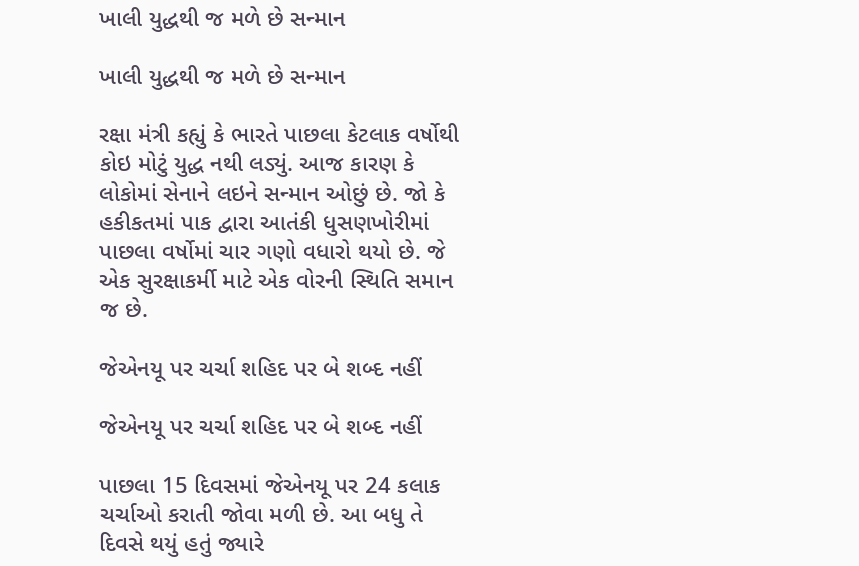ખાલી યુદ્ધથી જ મળે છે સન્માન

ખાલી યુદ્ધથી જ મળે છે સન્માન

રક્ષા મંત્રી કહ્યું કે ભારતે પાછલા કેટલાક વર્ષોથી કોઇ મોટું યુદ્ધ નથી લડ્યું. આજ કારણ કે લોકોમાં સેનાને લઇને સન્માન ઓછું છે. જો કે હકીકતમાં પાક દ્વારા આતંકી ધુસણખોરીમાં પાછલા વર્ષોમાં ચાર ગણો વધારો થયો છે. જે એક સુરક્ષાકર્મી માટે એક વોરની સ્થિતિ સમાન જ છે.

જેએનયૂ પર ચર્ચા શહિદ પર બે શબ્દ નહીં

જેએનયૂ પર ચર્ચા શહિદ પર બે શબ્દ નહીં

પાછલા 15 દિવસમાં જેએનયૂ પર 24 કલાક ચર્ચાઓ કરાતી જોવા મળી છે. આ બધુ તે દિવસે થયું હતું જ્યારે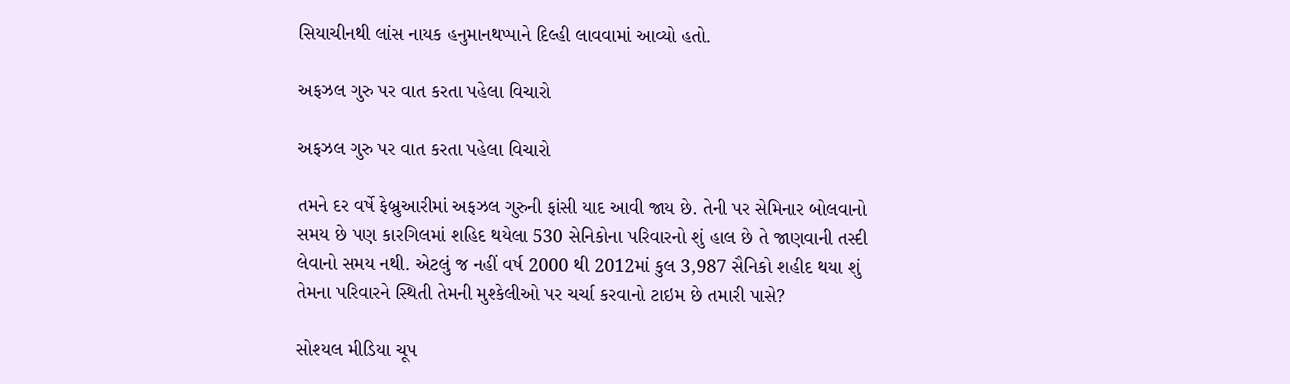સિયાચીનથી લાંસ નાયક હનુમાનથપ્પાને દિલ્હી લાવવામાં આવ્યો હતો.

અફઝલ ગુરુ પર વાત કરતા પહેલા વિચારો

અફઝલ ગુરુ પર વાત કરતા પહેલા વિચારો

તમને દર વર્ષે ફેબ્રુઆરીમાં અફઝલ ગુરુની ફાંસી યાદ આવી જાય છે. તેની પર સેમિનાર બોલવાનો સમય છે પણ કારગિલમાં શહિદ થયેલા 530 સેનિકોના પરિવારનો શું હાલ છે તે જાણવાની તસ્દી લેવાનો સમય નથી. એટલું જ નહીં વર્ષ 2000 થી 2012માં કુલ 3,987 સૈનિકો શહીદ થયા શું તેમના પરિવારને સ્થિતી તેમની મુશ્કેલીઓ પર ચર્ચા કરવાનો ટાઇમ છે તમારી પાસે?

સોશ્યલ મીડિયા ચૂપ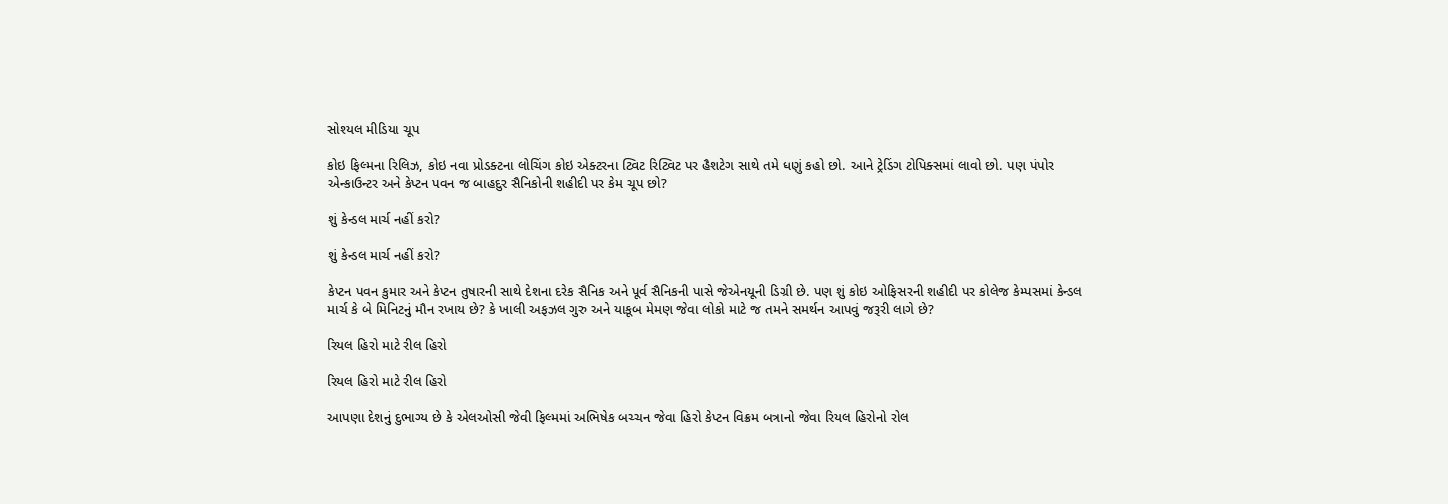સોશ્યલ મીડિયા ચૂપ

કોઇ ફિલ્મના રિલિઝ, કોઇ નવા પ્રોડક્ટના લોચિંગ કોઇ એક્ટરના ટ્વિટ રિટ્વિટ પર હૈશટેગ સાથે તમે ધણું કહો છો. આને ટ્રેડિંગ ટોપિક્સમાં લાવો છો. પણ પંપોર એન્કાઉન્ટર અને કેપ્ટન પવન જ બાહદુર સૈનિકોની શહીદી પર કેમ ચૂપ છો?

શું કેન્ડલ માર્ચ નહીં કરો?

શું કેન્ડલ માર્ચ નહીં કરો?

કેપ્ટન પવન કુમાર અને કેપ્ટન તુષારની સાથે દેશના દરેક સૈનિક અને પૂર્વ સૈનિકની પાસે જેએનયૂની ડિગ્રી છે. પણ શું કોઇ ઓફિસરની શહીદી પર કોલેજ કેમ્પસમાં કેન્ડલ માર્ચ કે બે મિનિટનું મૌન રખાય છે? કે ખાલી અફઝલ ગુરુ અને યાકૂબ મેમણ જેવા લોકો માટે જ તમને સમર્થન આપવું જરૂરી લાગે છે?

રિયલ હિરો માટે રીલ હિરો

રિયલ હિરો માટે રીલ હિરો

આપણા દેશનું દુભાગ્ય છે કે એલઓસી જેવી ફિલ્મમાં અભિષેક બચ્ચન જેવા હિરો કેપ્ટન વિક્રમ બત્રાનો જેવા રિયલ હિરોનો રોલ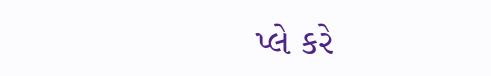પ્લે કરે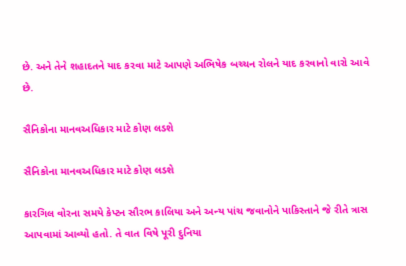છે. અને તેને શહાદતને યાદ કરવા માટે આપણે અભિષેક બચ્ચન રોલને યાદ કરવાનો વારો આવે છે.

સૈનિકોના માનવઅધિકાર માટે કોણ લડશે

સૈનિકોના માનવઅધિકાર માટે કોણ લડશે

કારગિલ વોરના સમયે કેપ્ટન સૌરભ કાલિયા અને અન્ય પાંચ જવાનોને પાકિસ્તાને જે રીતે ત્રાસ આપવામાં આવ્યો હતો. તે વાત વિષે પૂરી દુનિયા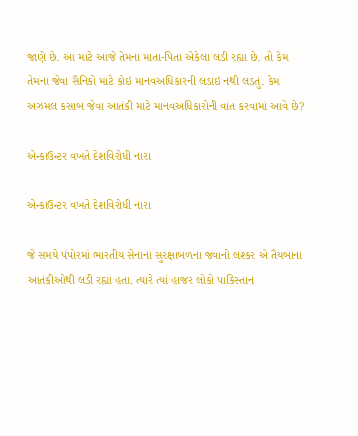જાણે છે. આ માટે આજે તેમના માતા-પિતા એકેલા લડી રહ્યા છે. તો કેમ તેમના જેવા સૈનિકો માટે કોઇ માનવઅધિકારની લડાઇ નથી લડતું. કેમ અઝમલ કસાબ જેવા આતંકી માટે માનવઅધિકારોની વાત કરવામાં આવે છે?

એન્કાઉન્ટર વખતે દેશવિરોધી નારા

એન્કાઉન્ટર વખતે દેશવિરોધી નારા

જે સમયે પંપોરમાં ભારતીય સેનાના સુરક્ષાબળના જવાનો લશ્કર એ તૈયબાના આતંકીઓથી લડી રહ્યા હતા. ત્યારે ત્યાં હાજર લોકો પાકિસ્તાન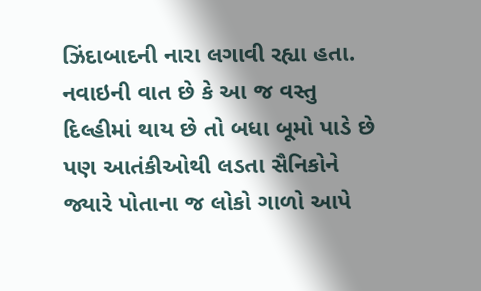ઝિંદાબાદની નારા લગાવી રહ્યા હતા. નવાઇની વાત છે કે આ જ વસ્તુ દિલ્હીમાં થાય છે તો બધા બૂમો પાડે છે પણ આતંકીઓથી લડતા સૈનિકોને જ્યારે પોતાના જ લોકો ગાળો આપે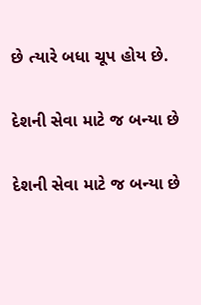છે ત્યારે બધા ચૂપ હોય છે.

દેશની સેવા માટે જ બન્યા છે

દેશની સેવા માટે જ બન્યા છે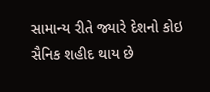સામાન્ય રીતે જ્યારે દેશનો કોઇ સૈનિક શહીદ થાય છે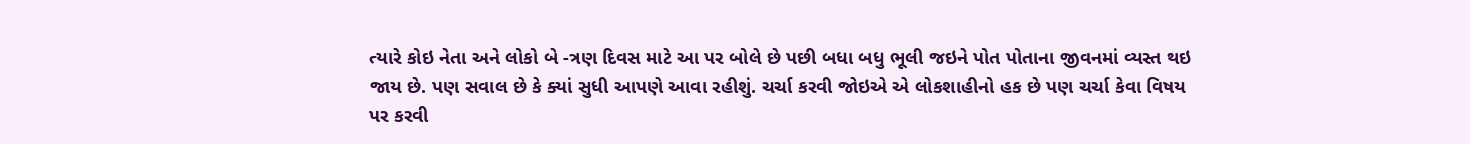ત્યારે કોઇ નેતા અને લોકો બે -ત્રણ દિવસ માટે આ પર બોલે છે પછી બધા બધુ ભૂલી જઇને પોત પોતાના જીવનમાં વ્યસ્ત થઇ જાય છે. પણ સવાલ છે કે ક્યાં સુધી આપણે આવા રહીશું. ચર્ચા કરવી જોઇએ એ લોકશાહીનો હક છે પણ ચર્ચા કેવા વિષય પર કરવી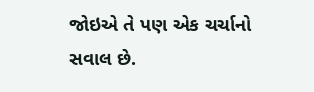જોઇએ તે પણ એક ચર્ચાનો સવાલ છે.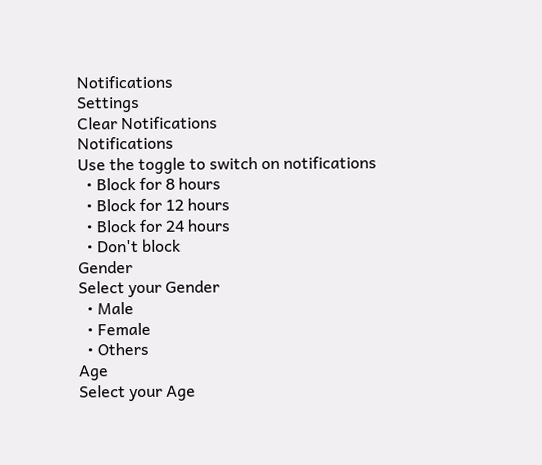Notifications
Settings
Clear Notifications
Notifications
Use the toggle to switch on notifications
  • Block for 8 hours
  • Block for 12 hours
  • Block for 24 hours
  • Don't block
Gender
Select your Gender
  • Male
  • Female
  • Others
Age
Select your Age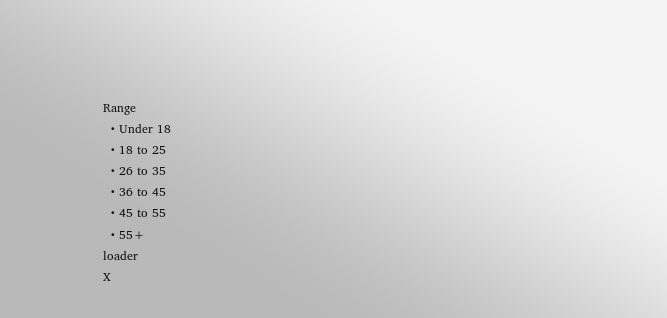Range
  • Under 18
  • 18 to 25
  • 26 to 35
  • 36 to 45
  • 45 to 55
  • 55+
loader
X